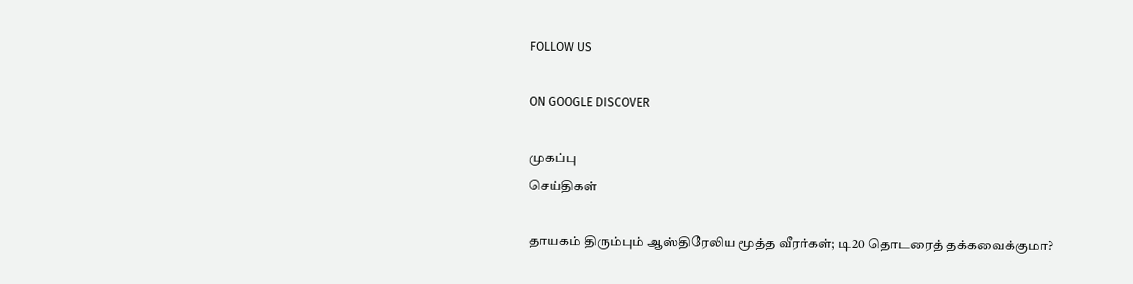FOLLOW US

ON GOOGLE DISCOVER

முகப்பு
செய்திகள்

தாயகம் திரும்பும் ஆஸ்திரேலிய மூத்த வீரர்கள்; டி20 தொடரைத் தக்கவைக்குமா?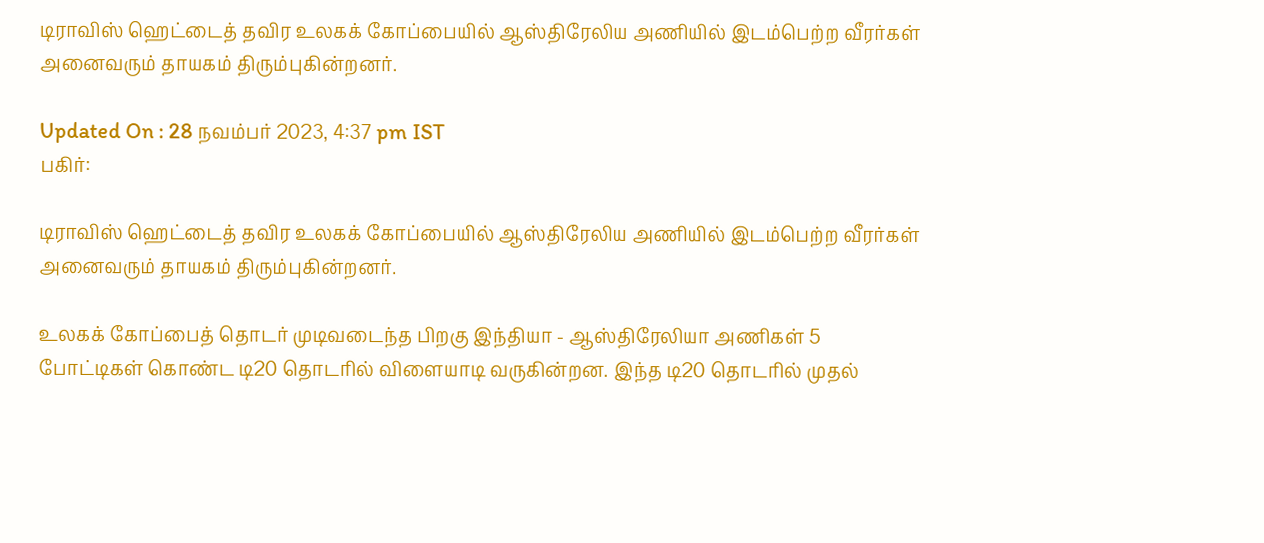டிராவிஸ் ஹெட்டைத் தவிர உலகக் கோப்பையில் ஆஸ்திரேலிய அணியில் இடம்பெற்ற வீரர்கள் அனைவரும் தாயகம் திரும்புகின்றனர்.

Updated On : 28 நவம்பர் 2023, 4:37 pm IST
பகிர்:

டிராவிஸ் ஹெட்டைத் தவிர உலகக் கோப்பையில் ஆஸ்திரேலிய அணியில் இடம்பெற்ற வீரர்கள் அனைவரும் தாயகம் திரும்புகின்றனர்.

உலகக் கோப்பைத் தொடர் முடிவடைந்த பிறகு இந்தியா - ஆஸ்திரேலியா அணிகள் 5 போட்டிகள் கொண்ட டி20 தொடரில் விளையாடி வருகின்றன. இந்த டி20 தொடரில் முதல்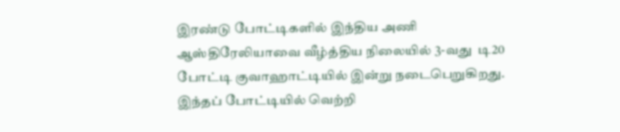இரண்டு போட்டிகளில் இந்திய அணி ஆஸ்திரேலியாவை வீழ்த்திய நிலையில் 3-வது  டி20 போட்டி குவாஹாட்டியில் இன்று நடைபெறுகிறது. இந்தப் போட்டியில் வெற்றி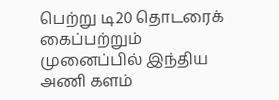பெற்று டி20 தொடரைக் கைப்பற்றும் முனைப்பில் இந்திய அணி களம்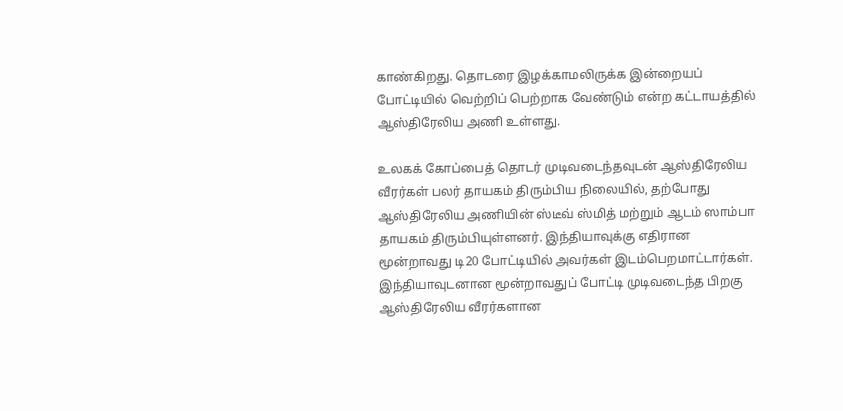காண்கிறது. தொடரை இழக்காமலிருக்க இன்றையப் போட்டியில் வெற்றிப் பெற்றாக வேண்டும் என்ற கட்டாயத்தில் ஆஸ்திரேலிய அணி உள்ளது.

உலகக் கோப்பைத் தொடர் முடிவடைந்தவுடன் ஆஸ்திரேலிய வீரர்கள் பலர் தாயகம் திரும்பிய நிலையில், தற்போது ஆஸ்திரேலிய அணியின் ஸ்டீவ் ஸ்மித் மற்றும் ஆடம் ஸாம்பா தாயகம் திரும்பியுள்ளனர். இந்தியாவுக்கு எதிரான மூன்றாவது டி20 போட்டியில் அவர்கள் இடம்பெறமாட்டார்கள். இந்தியாவுடனான மூன்றாவதுப் போட்டி முடிவடைந்த பிறகு ஆஸ்திரேலிய வீரர்களான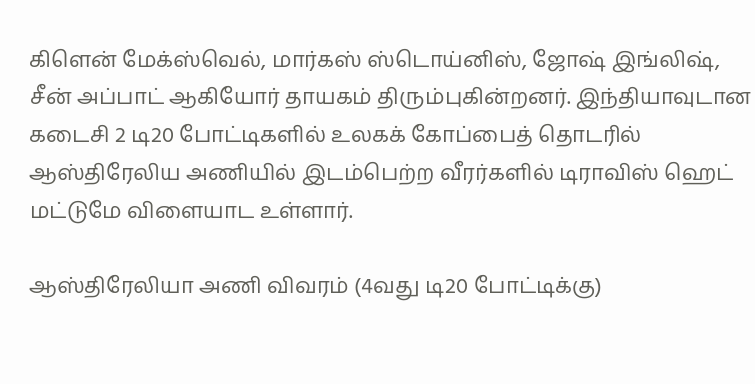கிளென் மேக்ஸ்வெல், மார்கஸ் ஸ்டொய்னிஸ், ஜோஷ் இங்லிஷ், சீன் அப்பாட் ஆகியோர் தாயகம் திரும்புகின்றனர். இந்தியாவுடான கடைசி 2 டி20 போட்டிகளில் உலகக் கோப்பைத் தொடரில் ஆஸ்திரேலிய அணியில் இடம்பெற்ற வீரர்களில் டிராவிஸ் ஹெட் மட்டுமே விளையாட உள்ளார்.

ஆஸ்திரேலியா அணி விவரம் (4வது டி20 போட்டிக்கு)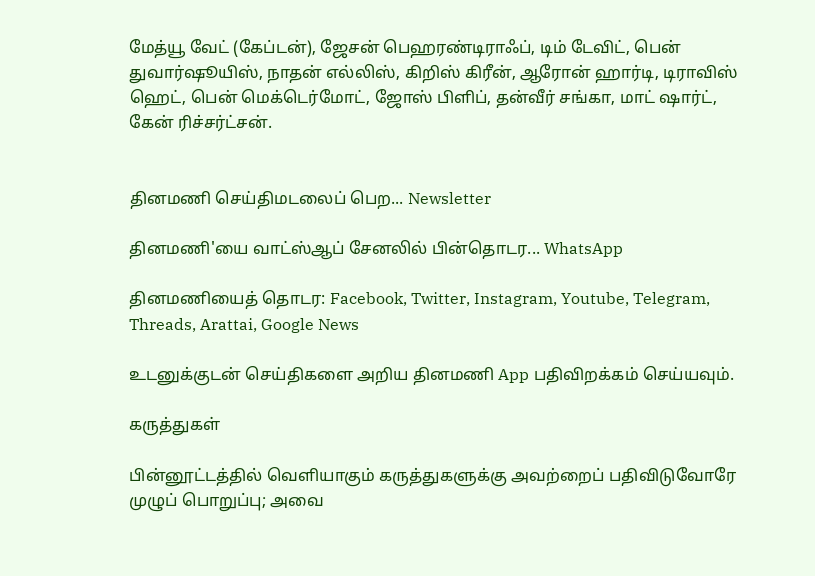மேத்யூ வேட் (கேப்டன்), ஜேசன் பெஹரண்டிராஃப், டிம் டேவிட், பென் துவார்ஷூயிஸ், நாதன் எல்லிஸ், கிறிஸ் கிரீன், ஆரோன் ஹார்டி, டிராவிஸ் ஹெட், பென் மெக்டெர்மோட், ஜோஸ் பிளிப், தன்வீர் சங்கா, மாட் ஷார்ட், கேன் ரிச்சர்ட்சன்.


தினமணி செய்திமடலைப் பெற... Newsletter

தினமணி'யை வாட்ஸ்ஆப் சேனலில் பின்தொடர... WhatsApp

தினமணியைத் தொடர: Facebook, Twitter, Instagram, Youtube, Telegram, Threads, Arattai, Google News

உடனுக்குடன் செய்திகளை அறிய தினமணி App பதிவிறக்கம் செய்யவும்.

கருத்துகள்

பின்னூட்டத்தில் வெளியாகும் கருத்துகளுக்கு அவற்றைப் பதிவிடுவோரே முழுப் பொறுப்பு; அவை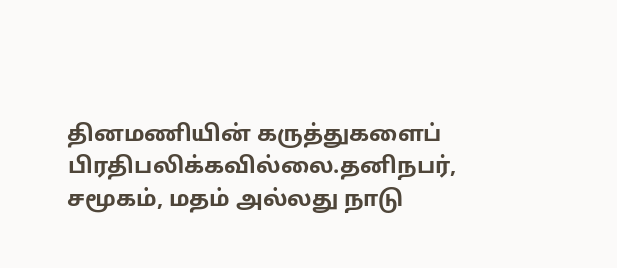தினமணியின் கருத்துகளைப் பிரதிபலிக்கவில்லை.தனிநபர், சமூகம், மதம் அல்லது நாடு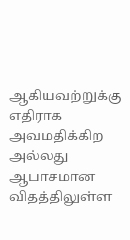ஆகியவற்றுக்கு எதிராக அவமதிக்கிற அல்லது ஆபாசமான விதத்திலுள்ள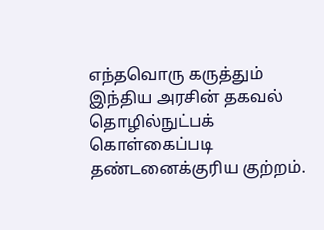எந்தவொரு கருத்தும் இந்திய அரசின் தகவல் தொழில்நுட்பக் கொள்கைப்படி தண்டனைக்குரிய குற்றம்.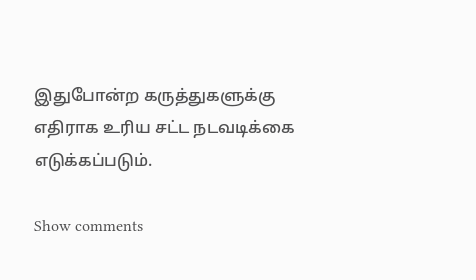இதுபோன்ற கருத்துகளுக்கு எதிராக உரிய சட்ட நடவடிக்கை எடுக்கப்படும்.

Show comments